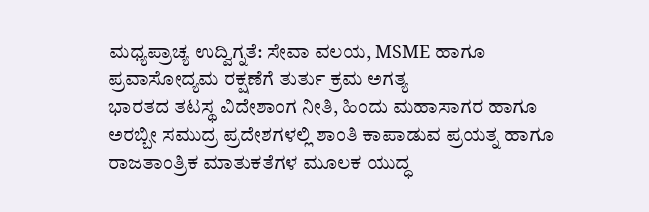ಮಧ್ಯಪ್ರಾಚ್ಯ ಉದ್ವಿಗ್ನತೆ: ಸೇವಾ ವಲಯ, MSME ಹಾಗೂ ಪ್ರವಾಸೋದ್ಯಮ ರಕ್ಷಣೆಗೆ ತುರ್ತು ಕ್ರಮ ಅಗತ್ಯ
ಭಾರತದ ತಟಸ್ಥ ವಿದೇಶಾಂಗ ನೀತಿ, ಹಿಂದು ಮಹಾಸಾಗರ ಹಾಗೂ ಅರಬ್ಬೀ ಸಮುದ್ರ ಪ್ರದೇಶಗಳಲ್ಲಿ ಶಾಂತಿ ಕಾಪಾಡುವ ಪ್ರಯತ್ನ ಹಾಗೂ ರಾಜತಾಂತ್ರಿಕ ಮಾತುಕತೆಗಳ ಮೂಲಕ ಯುದ್ಧ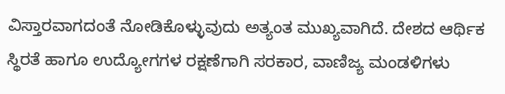ವಿಸ್ತಾರವಾಗದಂತೆ ನೋಡಿಕೊಳ್ಳುವುದು ಅತ್ಯಂತ ಮುಖ್ಯವಾಗಿದೆ. ದೇಶದ ಆರ್ಥಿಕ ಸ್ಥಿರತೆ ಹಾಗೂ ಉದ್ಯೋಗಗಳ ರಕ್ಷಣೆಗಾಗಿ ಸರಕಾರ, ವಾಣಿಜ್ಯ ಮಂಡಳಿಗಳು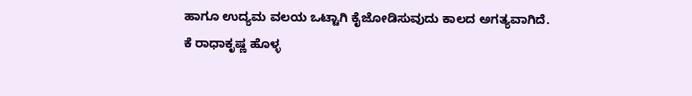ಹಾಗೂ ಉದ್ಯಮ ವಲಯ ಒಟ್ಟಾಗಿ ಕೈಜೋಡಿಸುವುದು ಕಾಲದ ಅಗತ್ಯವಾಗಿದೆ.
ಕೆ ರಾಧಾಕೃಷ್ಣ ಹೊಳ್ಳ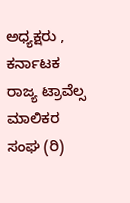ಅಧ್ಯಕ್ಷರು , ಕರ್ನಾಟಕ ರಾಜ್ಯ ಟ್ರಾವೆಲ್ಸ ಮಾಲಿಕರ ಸಂಘ (ರಿ)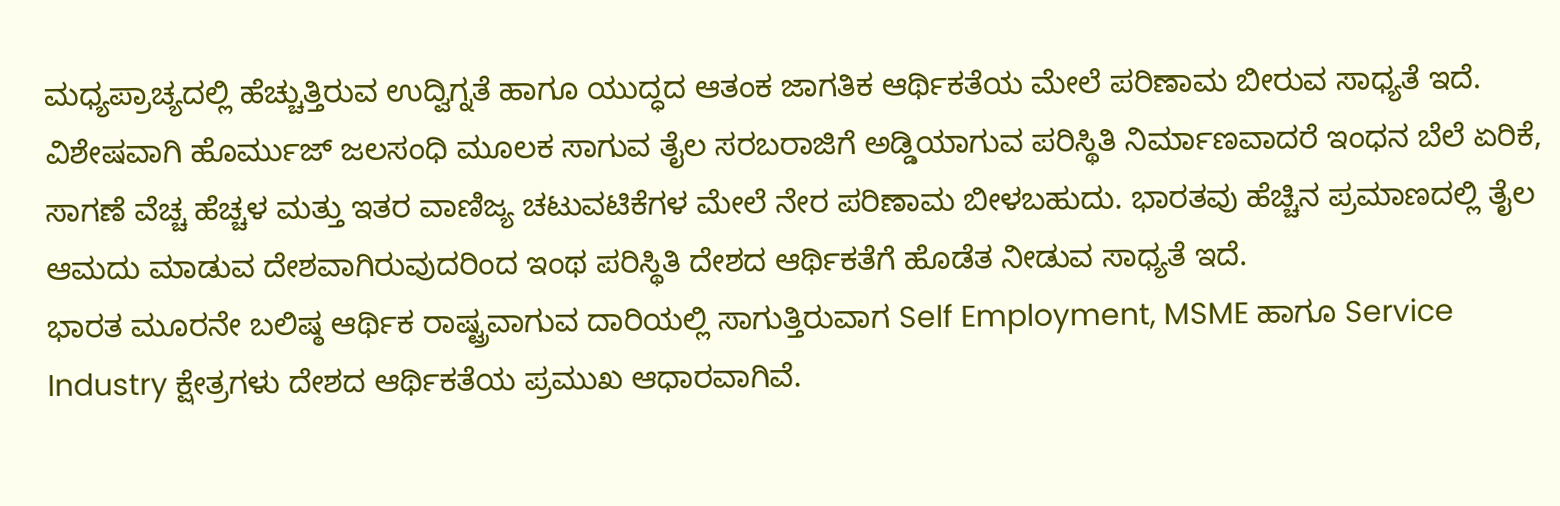ಮಧ್ಯಪ್ರಾಚ್ಯದಲ್ಲಿ ಹೆಚ್ಚುತ್ತಿರುವ ಉದ್ವಿಗ್ನತೆ ಹಾಗೂ ಯುದ್ಧದ ಆತಂಕ ಜಾಗತಿಕ ಆರ್ಥಿಕತೆಯ ಮೇಲೆ ಪರಿಣಾಮ ಬೀರುವ ಸಾಧ್ಯತೆ ಇದೆ. ವಿಶೇಷವಾಗಿ ಹೊರ್ಮುಜ್ ಜಲಸಂಧಿ ಮೂಲಕ ಸಾಗುವ ತೈಲ ಸರಬರಾಜಿಗೆ ಅಡ್ಡಿಯಾಗುವ ಪರಿಸ್ಥಿತಿ ನಿರ್ಮಾಣವಾದರೆ ಇಂಧನ ಬೆಲೆ ಏರಿಕೆ, ಸಾಗಣೆ ವೆಚ್ಚ ಹೆಚ್ಚಳ ಮತ್ತು ಇತರ ವಾಣಿಜ್ಯ ಚಟುವಟಿಕೆಗಳ ಮೇಲೆ ನೇರ ಪರಿಣಾಮ ಬೀಳಬಹುದು. ಭಾರತವು ಹೆಚ್ಚಿನ ಪ್ರಮಾಣದಲ್ಲಿ ತೈಲ ಆಮದು ಮಾಡುವ ದೇಶವಾಗಿರುವುದರಿಂದ ಇಂಥ ಪರಿಸ್ಥಿತಿ ದೇಶದ ಆರ್ಥಿಕತೆಗೆ ಹೊಡೆತ ನೀಡುವ ಸಾಧ್ಯತೆ ಇದೆ.
ಭಾರತ ಮೂರನೇ ಬಲಿಷ್ಠ ಆರ್ಥಿಕ ರಾಷ್ಟ್ರವಾಗುವ ದಾರಿಯಲ್ಲಿ ಸಾಗುತ್ತಿರುವಾಗ Self Employment, MSME ಹಾಗೂ Service Industry ಕ್ಷೇತ್ರಗಳು ದೇಶದ ಆರ್ಥಿಕತೆಯ ಪ್ರಮುಖ ಆಧಾರವಾಗಿವೆ.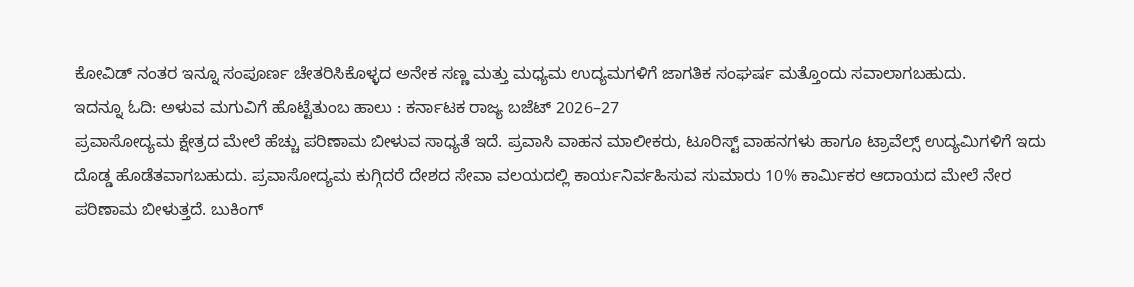ಕೋವಿಡ್ ನಂತರ ಇನ್ನೂ ಸಂಪೂರ್ಣ ಚೇತರಿಸಿಕೊಳ್ಳದ ಅನೇಕ ಸಣ್ಣ ಮತ್ತು ಮಧ್ಯಮ ಉದ್ಯಮಗಳಿಗೆ ಜಾಗತಿಕ ಸಂಘರ್ಷ ಮತ್ತೊಂದು ಸವಾಲಾಗಬಹುದು.
ಇದನ್ನೂ ಓದಿ: ಅಳುವ ಮಗುವಿಗೆ ಹೊಟ್ಟೆತುಂಬ ಹಾಲು : ಕರ್ನಾಟಕ ರಾಜ್ಯ ಬಜೆಟ್ 2026–27
ಪ್ರವಾಸೋದ್ಯಮ ಕ್ಷೇತ್ರದ ಮೇಲೆ ಹೆಚ್ಚು ಪರಿಣಾಮ ಬೀಳುವ ಸಾಧ್ಯತೆ ಇದೆ. ಪ್ರವಾಸಿ ವಾಹನ ಮಾಲೀಕರು, ಟೂರಿಸ್ಟ್ ವಾಹನಗಳು ಹಾಗೂ ಟ್ರಾವೆಲ್ಸ್ ಉದ್ಯಮಿಗಳಿಗೆ ಇದು ದೊಡ್ಡ ಹೊಡೆತವಾಗಬಹುದು. ಪ್ರವಾಸೋದ್ಯಮ ಕುಗ್ಗಿದರೆ ದೇಶದ ಸೇವಾ ವಲಯದಲ್ಲಿ ಕಾರ್ಯನಿರ್ವಹಿಸುವ ಸುಮಾರು 10% ಕಾರ್ಮಿಕರ ಆದಾಯದ ಮೇಲೆ ನೇರ ಪರಿಣಾಮ ಬೀಳುತ್ತದೆ. ಬುಕಿಂಗ್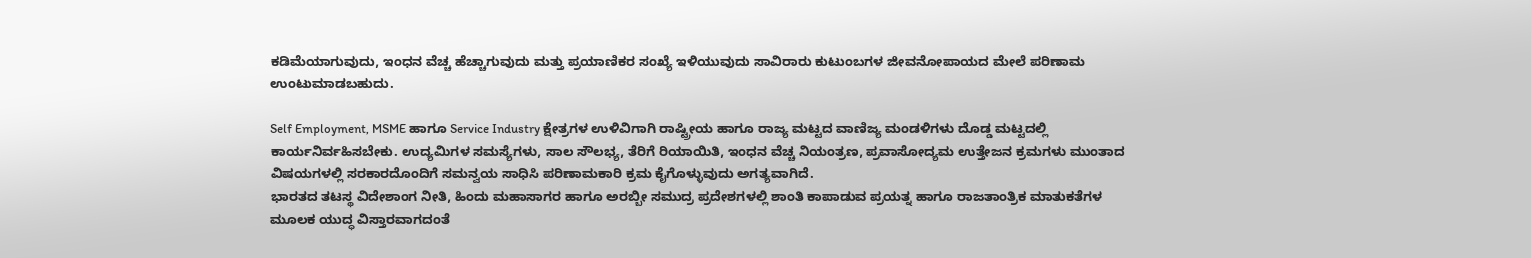ಕಡಿಮೆಯಾಗುವುದು, ಇಂಧನ ವೆಚ್ಚ ಹೆಚ್ಚಾಗುವುದು ಮತ್ತು ಪ್ರಯಾಣಿಕರ ಸಂಖ್ಯೆ ಇಳಿಯುವುದು ಸಾವಿರಾರು ಕುಟುಂಬಗಳ ಜೀವನೋಪಾಯದ ಮೇಲೆ ಪರಿಣಾಮ ಉಂಟುಮಾಡಬಹುದು.

Self Employment, MSME ಹಾಗೂ Service Industry ಕ್ಷೇತ್ರಗಳ ಉಳಿವಿಗಾಗಿ ರಾಷ್ಟ್ರೀಯ ಹಾಗೂ ರಾಜ್ಯ ಮಟ್ಟದ ವಾಣಿಜ್ಯ ಮಂಡಳಿಗಳು ದೊಡ್ಡ ಮಟ್ಟದಲ್ಲಿ ಕಾರ್ಯನಿರ್ವಹಿಸಬೇಕು. ಉದ್ಯಮಿಗಳ ಸಮಸ್ಯೆಗಳು, ಸಾಲ ಸೌಲಭ್ಯ, ತೆರಿಗೆ ರಿಯಾಯಿತಿ, ಇಂಧನ ವೆಚ್ಚ ನಿಯಂತ್ರಣ, ಪ್ರವಾಸೋದ್ಯಮ ಉತ್ತೇಜನ ಕ್ರಮಗಳು ಮುಂತಾದ ವಿಷಯಗಳಲ್ಲಿ ಸರಕಾರದೊಂದಿಗೆ ಸಮನ್ವಯ ಸಾಧಿಸಿ ಪರಿಣಾಮಕಾರಿ ಕ್ರಮ ಕೈಗೊಳ್ಳುವುದು ಅಗತ್ಯವಾಗಿದೆ.
ಭಾರತದ ತಟಸ್ಥ ವಿದೇಶಾಂಗ ನೀತಿ, ಹಿಂದು ಮಹಾಸಾಗರ ಹಾಗೂ ಅರಬ್ಬೀ ಸಮುದ್ರ ಪ್ರದೇಶಗಳಲ್ಲಿ ಶಾಂತಿ ಕಾಪಾಡುವ ಪ್ರಯತ್ನ ಹಾಗೂ ರಾಜತಾಂತ್ರಿಕ ಮಾತುಕತೆಗಳ ಮೂಲಕ ಯುದ್ಧ ವಿಸ್ತಾರವಾಗದಂತೆ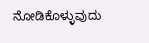ನೋಡಿಕೊಳ್ಳುವುದು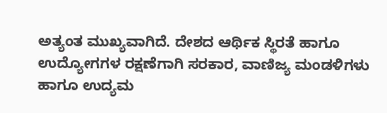ಅತ್ಯಂತ ಮುಖ್ಯವಾಗಿದೆ. ದೇಶದ ಆರ್ಥಿಕ ಸ್ಥಿರತೆ ಹಾಗೂ ಉದ್ಯೋಗಗಳ ರಕ್ಷಣೆಗಾಗಿ ಸರಕಾರ, ವಾಣಿಜ್ಯ ಮಂಡಳಿಗಳು ಹಾಗೂ ಉದ್ಯಮ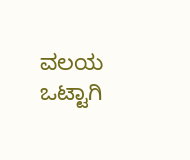ವಲಯ ಒಟ್ಟಾಗಿ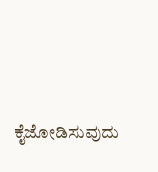ಕೈಜೋಡಿಸುವುದು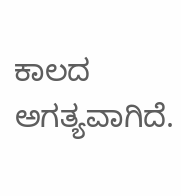ಕಾಲದ ಅಗತ್ಯವಾಗಿದೆ.